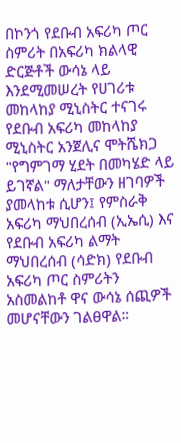በኮንጎ የደቡብ አፍሪካ ጦር ስምሪት በአፍሪካ ክልላዊ ድርጅቶች ውሳኔ ላይ እንደሚመሠረት የሀገሪቱ መከላከያ ሚኒስትር ተናገሩ የደቡብ አፍሪካ መከላከያ ሚኒስትር አንጀሊና ሞትሼክጋ "የግምገማ ሂደት በመካሄድ ላይ ይገኛል" ማለታቸውን ዘገባዎች ያመላከቱ ሲሆን፤ የምስራቅ አፍሪካ ማህበረሰብ (ኢኤሲ) እና የደቡብ አፍሪካ ልማት ማህበረሰብ (ሳድክ) የደቡብ አፍሪካ ጦር ስምሪትን አስመልከቶ ዋና ውሳኔ ሰጪዎች መሆናቸውን ገልፀዋል።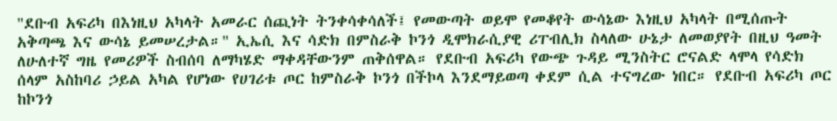"ደቡብ አፍሪካ በእነዚህ አካላት አመራር ሰጪነት ትንቀሳቀሳለች፤ የመውጣት ወይሞ የመቆየት ውሳኔው እነዚህ አካላት በሚሰጡት አቅጣጫ እና ውሳኔ ይመሠረታል።" ኢኤሲ እና ሳድክ በምስራቅ ኮንጎ ዲሞክራሲያዊ ሪፐብሊክ ስላለው ሁኔታ ለመወያየት በዚህ ዓመት ለሁለተኛ ግዜ የመሪዎች ስብሰባ ለማካሄድ ማቀዳቸውንም ጠቅሰዋል። የደቡብ አፍሪካ የውጭ ጉዳይ ሚንስትር ሮናልድ ላሞላ የሳድክ ሰላም አስከባሪ ኃይል አካል የሆነው የሀገሪቱ ጦር ከምስራቅ ኮንጎ በችኮላ እንደማይወጣ ቀደም ሲል ተናግረው ነበር። የደቡብ አፍሪካ ጦር ከኮንጎ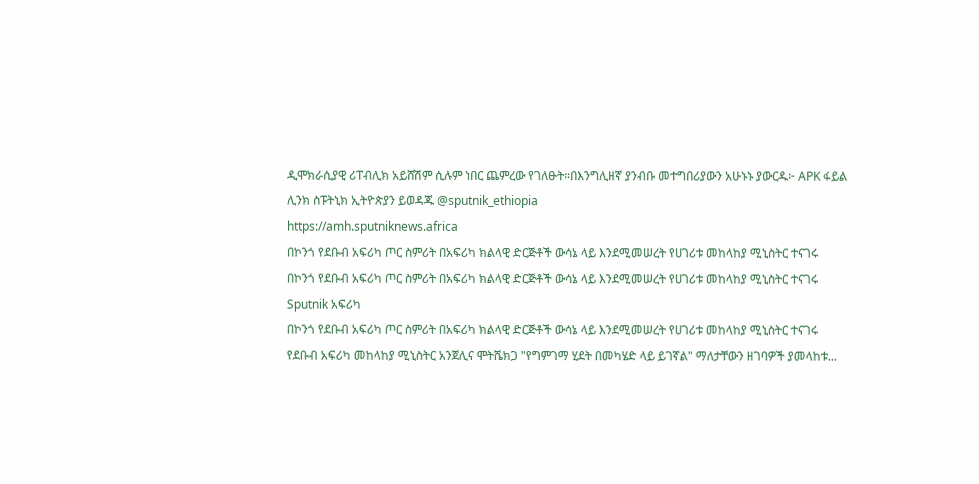ዲሞክራሲያዊ ሪፐብሊክ አይሸሽም ሲሉም ነበር ጨምረው የገለፁት።በእንግሊዘኛ ያንብቡ መተግበሪያውን አሁኑኑ ያውርዱ፦ APK ፋይል ሊንክ ስፑትኒክ ኢትዮጵያን ይወዳጁ @sputnik_ethiopia
https://amh.sputniknews.africa
በኮንጎ የደቡብ አፍሪካ ጦር ስምሪት በአፍሪካ ክልላዊ ድርጅቶች ውሳኔ ላይ እንደሚመሠረት የሀገሪቱ መከላከያ ሚኒስትር ተናገሩ
በኮንጎ የደቡብ አፍሪካ ጦር ስምሪት በአፍሪካ ክልላዊ ድርጅቶች ውሳኔ ላይ እንደሚመሠረት የሀገሪቱ መከላከያ ሚኒስትር ተናገሩ
Sputnik አፍሪካ
በኮንጎ የደቡብ አፍሪካ ጦር ስምሪት በአፍሪካ ክልላዊ ድርጅቶች ውሳኔ ላይ እንደሚመሠረት የሀገሪቱ መከላከያ ሚኒስትር ተናገሩ የደቡብ አፍሪካ መከላከያ ሚኒስትር አንጀሊና ሞትሼክጋ "የግምገማ ሂደት በመካሄድ ላይ ይገኛል" ማለታቸውን ዘገባዎች ያመላከቱ...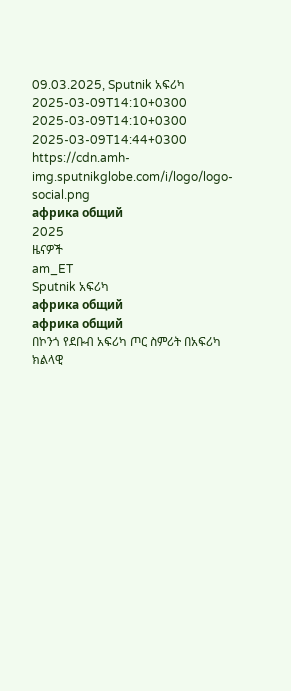09.03.2025, Sputnik አፍሪካ
2025-03-09T14:10+0300
2025-03-09T14:10+0300
2025-03-09T14:44+0300
https://cdn.amh-img.sputnikglobe.com/i/logo/logo-social.png
африка общий
2025
ዜናዎች
am_ET
Sputnik አፍሪካ
африка общий
африка общий
በኮንጎ የደቡብ አፍሪካ ጦር ስምሪት በአፍሪካ ክልላዊ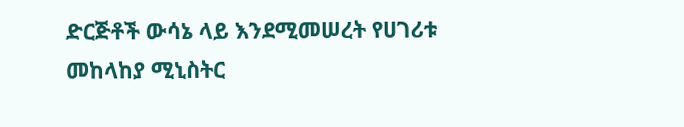ድርጅቶች ውሳኔ ላይ እንደሚመሠረት የሀገሪቱ መከላከያ ሚኒስትር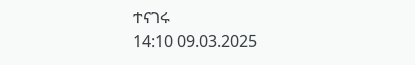ተናገሩ
14:10 09.03.2025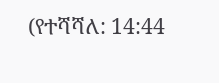(የተሻሻለ: 14:44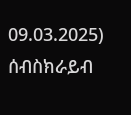09.03.2025)
ሰብስክራይብ